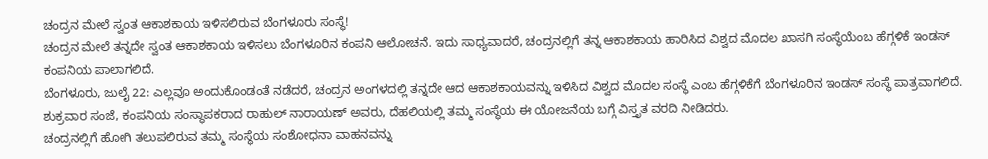ಚಂದ್ರನ ಮೇಲೆ ಸ್ವಂತ ಆಕಾಶಕಾಯ ಇಳಿಸಲಿರುವ ಬೆಂಗಳೂರು ಸಂಸ್ಥೆ!
ಚಂದ್ರನ ಮೇಲೆ ತನ್ನದೇ ಸ್ವಂತ ಆಕಾಶಕಾಯ ಇಳಿಸಲು ಬೆಂಗಳೂರಿನ ಕಂಪನಿ ಆಲೋಚನೆ. ಇದು ಸಾಧ್ಯವಾದರೆ, ಚಂದ್ರನಲ್ಲಿಗೆ ತನ್ನ ಆಕಾಶಕಾಯ ಹಾರಿಸಿದ ವಿಶ್ವದ ಮೊದಲ ಖಾಸಗಿ ಸಂಸ್ಥೆಯೆಂಬ ಹೆಗ್ಗಳಿಕೆ ಇಂಡಸ್ ಕಂಪನಿಯ ಪಾಲಾಗಲಿದೆ.
ಬೆಂಗಳೂರು, ಜುಲೈ 22: ಎಲ್ಲವೂ ಅಂದುಕೊಂಡಂತೆ ನಡೆದರೆ, ಚಂದ್ರನ ಅಂಗಳದಲ್ಲಿ ತನ್ನದೇ ಆದ ಆಕಾಶಕಾಯವನ್ನು ಇಳಿಸಿದ ವಿಶ್ವದ ಮೊದಲ ಸಂಸ್ಥೆ ಎಂಬ ಹೆಗ್ಗಳಿಕೆಗೆ ಬೆಂಗಳೂರಿನ ಇಂಡಸ್ ಸಂಸ್ಥೆ ಪಾತ್ರವಾಗಲಿದೆ.
ಶುಕ್ರವಾರ ಸಂಜೆ, ಕಂಪನಿಯ ಸಂಸ್ಥಾಪಕರಾದ ರಾಹುಲ್ ನಾರಾಯಣ್ ಅವರು, ದೆಹಲಿಯಲ್ಲಿ ತಮ್ಮ ಸಂಸ್ಥೆಯ ಈ ಯೋಜನೆಯ ಬಗ್ಗೆ ವಿಸ್ತೃತ ವರದಿ ನೀಡಿದರು.
ಚಂದ್ರನಲ್ಲಿಗೆ ಹೋಗಿ ತಲುಪಲಿರುವ ತಮ್ಮ ಸಂಸ್ಥೆಯ ಸಂಶೋಧನಾ ವಾಹನವನ್ನು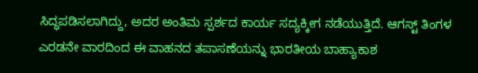ಸಿದ್ಧಪಡಿಸಲಾಗಿದ್ದು, ಅದರ ಅಂತಿಮ ಸ್ಪರ್ಶದ ಕಾರ್ಯ ಸದ್ಯಕ್ಕೀಗ ನಡೆಯುತ್ತಿದೆ. ಆಗಸ್ಟ್ ತಿಂಗಳ ಎರಡನೇ ವಾರದಿಂದ ಈ ವಾಹನದ ತಪಾಸಣೆಯನ್ನು ಭಾರತೀಯ ಬಾಹ್ಯಾಕಾಶ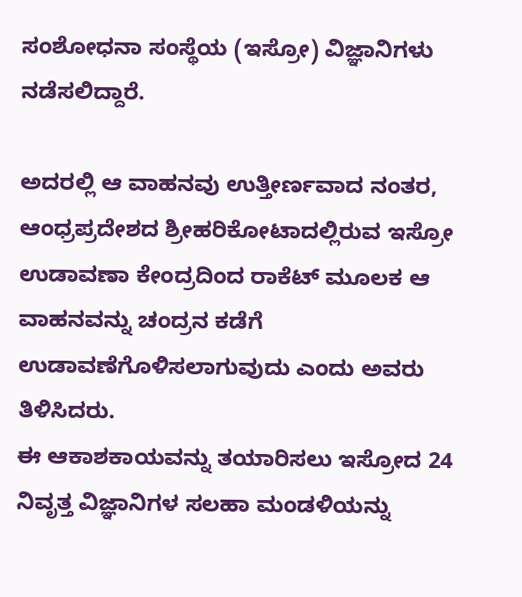ಸಂಶೋಧನಾ ಸಂಸ್ಥೆಯ (ಇಸ್ರೋ) ವಿಜ್ಞಾನಿಗಳು ನಡೆಸಲಿದ್ದಾರೆ.

ಅದರಲ್ಲಿ ಆ ವಾಹನವು ಉತ್ತೀರ್ಣವಾದ ನಂತರ, ಆಂಧ್ರಪ್ರದೇಶದ ಶ್ರೀಹರಿಕೋಟಾದಲ್ಲಿರುವ ಇಸ್ರೋ ಉಡಾವಣಾ ಕೇಂದ್ರದಿಂದ ರಾಕೆಟ್ ಮೂಲಕ ಆ ವಾಹನವನ್ನು ಚಂದ್ರನ ಕಡೆಗೆ ಉಡಾವಣೆಗೊಳಿಸಲಾಗುವುದು ಎಂದು ಅವರು ತಿಳಿಸಿದರು.
ಈ ಆಕಾಶಕಾಯವನ್ನು ತಯಾರಿಸಲು ಇಸ್ರೋದ 24 ನಿವೃತ್ತ ವಿಜ್ಞಾನಿಗಳ ಸಲಹಾ ಮಂಡಳಿಯನ್ನು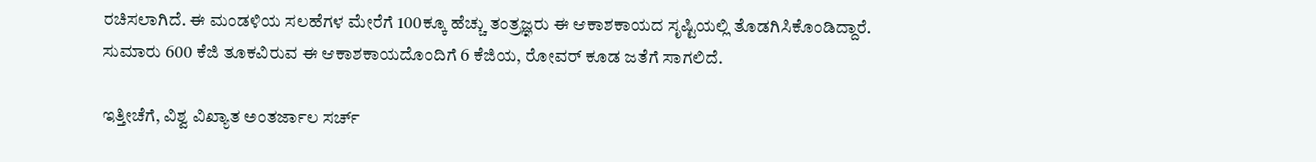ರಚಿಸಲಾಗಿದೆ. ಈ ಮಂಡಳಿಯ ಸಲಹೆಗಳ ಮೇರೆಗೆ 100ಕ್ಕೂ ಹೆಚ್ಚು ತಂತ್ರಜ್ಞರು ಈ ಆಕಾಶಕಾಯದ ಸೃಷ್ಟಿಯಲ್ಲಿ ತೊಡಗಿಸಿಕೊಂಡಿದ್ದಾರೆ. ಸುಮಾರು 600 ಕೆಜಿ ತೂಕವಿರುವ ಈ ಆಕಾಶಕಾಯದೊಂದಿಗೆ 6 ಕೆಜಿಯ, ರೋವರ್ ಕೂಡ ಜತೆಗೆ ಸಾಗಲಿದೆ.

ಇತ್ತೀಚೆಗೆ, ವಿಶ್ವ ವಿಖ್ಯಾತ ಅಂತರ್ಜಾಲ ಸರ್ಚ್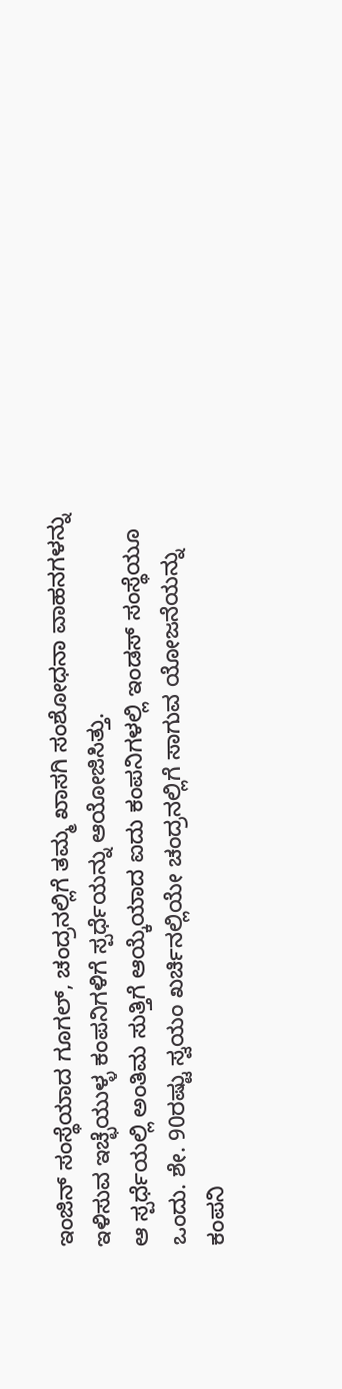ಇಂಜಿನ್ ಸಂಸ್ಥೆಯಾದ ಗೂಗಲ್, ಚಂದ್ರನಲ್ಲಿಗೆ ತಮ್ಮ ಖಾಸಗಿ ಸಂಶೋಧನಾ ವಾಹನಗಳನ್ನು ಇಳಿಸುವ ಇಚ್ಛೆಯುಳ್ಳ ಕಂಪನಿಗಳಿಗೆ ಸ್ಪರ್ಧೆಯನ್ನು ಆಯೋಜಿಸಿತ್ತು.
ಆ ಸ್ಪರ್ಧೆಯಲ್ಲಿ ಅಂತಿಮ ಸುತ್ತಿಗೆ ಆಯ್ಕೆಯಾದ ಐದು ಕಂಪನಿಗಳಲ್ಲಿ ಇಂಡಸ್ ಸಂಸ್ಥೆಯೂ ಒಂದು. ಶೇ. 90ರಷ್ಟು ಸ್ವಯಂ ಖರ್ಚಿನಲ್ಲಿಯೇ ಚಂದ್ರನಲ್ಲಿಗೆ ಸಾಗುವ ಯೋಜನೆಯನ್ನು ಕಂಪನಿ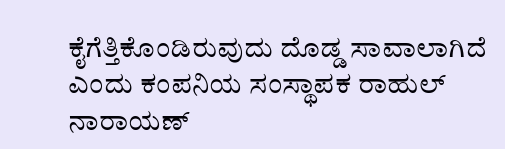ಕೈಗೆತ್ತಿಕೊಂಡಿರುವುದು ದೊಡ್ಡ ಸಾವಾಲಾಗಿದೆ ಎಂದು ಕಂಪನಿಯ ಸಂಸ್ಥಾಪಕ ರಾಹುಲ್ ನಾರಾಯಣ್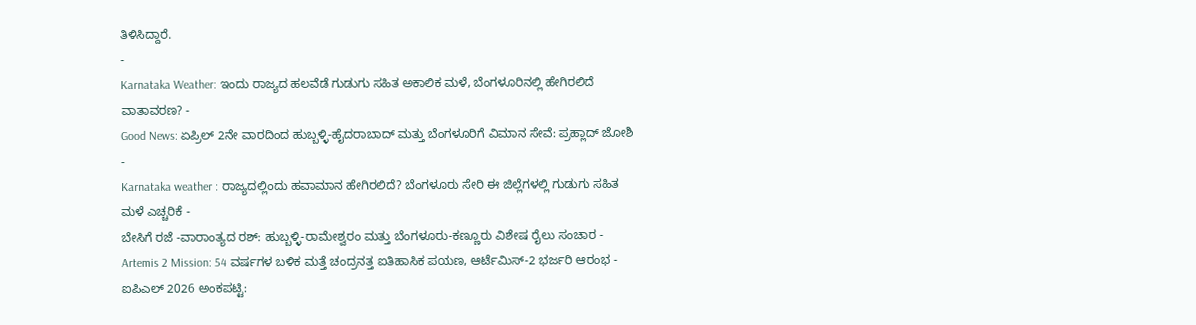ತಿಳಿಸಿದ್ದಾರೆ.
-
Karnataka Weather: ಇಂದು ರಾಜ್ಯದ ಹಲವೆಡೆ ಗುಡುಗು ಸಹಿತ ಅಕಾಲಿಕ ಮಳೆ, ಬೆಂಗಳೂರಿನಲ್ಲಿ ಹೇಗಿರಲಿದೆ ವಾತಾವರಣ? -
Good News: ಏಪ್ರಿಲ್ 2ನೇ ವಾರದಿಂದ ಹುಬ್ಬಳ್ಳಿ-ಹೈದರಾಬಾದ್ ಮತ್ತು ಬೆಂಗಳೂರಿಗೆ ವಿಮಾನ ಸೇವೆ: ಪ್ರಹ್ಲಾದ್ ಜೋಶಿ -
Karnataka weather : ರಾಜ್ಯದಲ್ಲಿಂದು ಹವಾಮಾನ ಹೇಗಿರಲಿದೆ? ಬೆಂಗಳೂರು ಸೇರಿ ಈ ಜಿಲ್ಲೆಗಳಲ್ಲಿ ಗುಡುಗು ಸಹಿತ ಮಳೆ ಎಚ್ಚರಿಕೆ -
ಬೇಸಿಗೆ ರಜೆ -ವಾರಾಂತ್ಯದ ರಶ್: ಹುಬ್ಬಳ್ಳಿ-ರಾಮೇಶ್ವರಂ ಮತ್ತು ಬೆಂಗಳೂರು-ಕಣ್ಣೂರು ವಿಶೇಷ ರೈಲು ಸಂಚಾರ -
Artemis 2 Mission: 54 ವರ್ಷಗಳ ಬಳಿಕ ಮತ್ತೆ ಚಂದ್ರನತ್ತ ಐತಿಹಾಸಿಕ ಪಯಣ, ಆರ್ಟೆಮಿಸ್-2 ಭರ್ಜರಿ ಆರಂಭ -
ಐಪಿಎಲ್ 2026 ಅಂಕಪಟ್ಟಿ: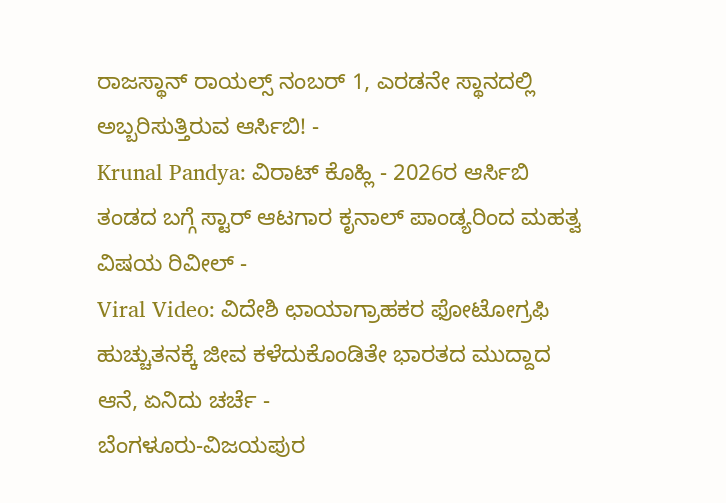ರಾಜಸ್ಥಾನ್ ರಾಯಲ್ಸ್ ನಂಬರ್ 1, ಎರಡನೇ ಸ್ಥಾನದಲ್ಲಿ ಅಬ್ಬರಿಸುತ್ತಿರುವ ಆರ್ಸಿಬಿ! -
Krunal Pandya: ವಿರಾಟ್ ಕೊಹ್ಲಿ - 2026ರ ಆರ್ಸಿಬಿ ತಂಡದ ಬಗ್ಗೆ ಸ್ಟಾರ್ ಆಟಗಾರ ಕೃನಾಲ್ ಪಾಂಡ್ಯರಿಂದ ಮಹತ್ವ ವಿಷಯ ರಿವೀಲ್ -
Viral Video: ವಿದೇಶಿ ಛಾಯಾಗ್ರಾಹಕರ ಫೋಟೋಗ್ರಫಿ ಹುಚ್ಚುತನಕ್ಕೆ ಜೀವ ಕಳೆದುಕೊಂಡಿತೇ ಭಾರತದ ಮುದ್ದಾದ ಆನೆ, ಏನಿದು ಚರ್ಚೆ -
ಬೆಂಗಳೂರು-ವಿಜಯಪುರ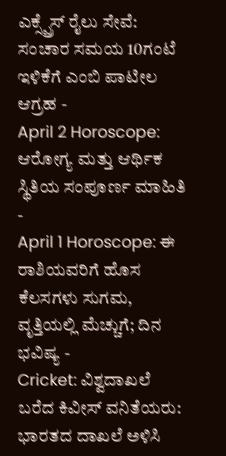ಎಕ್ಸ್ಪ್ರೆಸ್ ರೈಲು ಸೇವೆ: ಸಂಚಾರ ಸಮಯ 10ಗಂಟೆ ಇಳಿಕೆಗೆ ಎಂಬಿ ಪಾಟೀಲ ಆಗ್ರಹ -
April 2 Horoscope: ಆರೋಗ್ಯ ಮತ್ತು ಆರ್ಥಿಕ ಸ್ಥಿತಿಯ ಸಂಪೂರ್ಣ ಮಾಹಿತಿ -
April 1 Horoscope: ಈ ರಾಶಿಯವರಿಗೆ ಹೊಸ ಕೆಲಸಗಳು ಸುಗಮ, ವೃತ್ತಿಯಲ್ಲಿ ಮೆಚ್ಚುಗೆ; ದಿನ ಭವಿಷ್ಯ -
Cricket: ವಿಶ್ವದಾಖಲೆ ಬರೆದ ಕಿವೀಸ್ ವನಿತೆಯರು: ಭಾರತದ ದಾಖಲೆ ಅಳಿಸಿ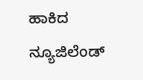ಹಾಕಿದ ನ್ಯೂಜಿಲೆಂಡ್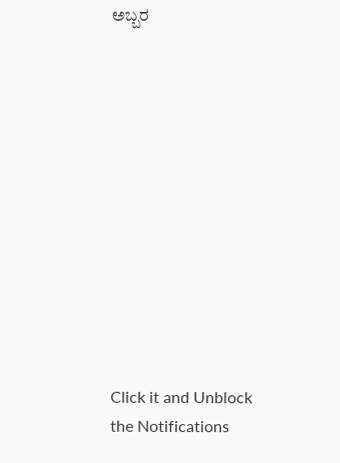ಅಬ್ಬರ












Click it and Unblock the Notifications